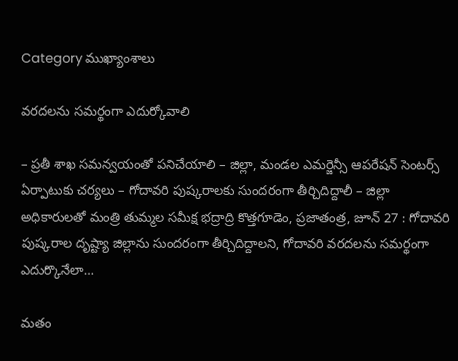Category ముఖ్యాంశాలు

వరదలను సమర్థంగా ఎదుర్కోవాలి

– ప్రతీ శాఖ సమన్వయంతో పనిచేయాలి – జిల్లా, మండల ఎమర్జెన్సీ ఆపరేషన్ సెంటర్స్ ఏర్పాటుకు చర్యలు – గోదావరి పుష్కరాలకు సుందరంగా తీర్చిదిద్దాలీ – జిల్లా అధికారులతో మంత్రి తుమ్మల సమీక్ష భద్రాద్రి కొత్తగూడెం, ప్రజాతంత్ర, జూన్ 27 : గోదావరి పుష్కరాల దృష్ట్యా జిల్లాను సుందరంగా తీర్చిదిద్దాలని, గోదావరి వరదలను సమర్థంగా ఎదుర్కొనేలా…

మతం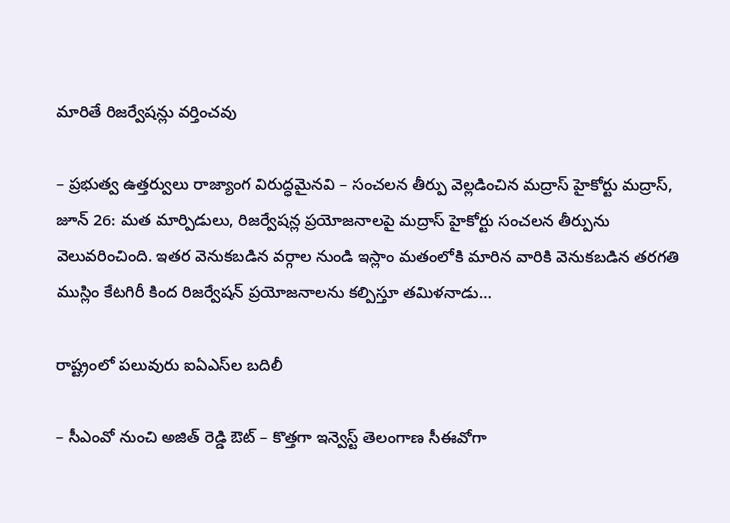మారితే రిజర్వేషన్లు వర్తించవు

– ప్రభుత్వ ఉత్తర్వులు రాజ్యాంగ విరుద్ధమైనవి – సంచలన తీర్పు వెల్లడించిన మద్రాస్‌ ‌హైకోర్టు మద్రాస్‌, జూన్‌ 26: మత మార్పిడులు, రిజర్వేషన్ల ప్రయోజనాలపై మద్రాస్‌ ‌హైకోర్టు సంచలన తీర్పును వెలువరించింది. ఇతర వెనుకబడిన వర్గాల నుండి ఇస్లాం మతంలోకి మారిన వారికి వెనుకబడిన తరగతి ముస్లిం కేటగిరీ కింద రిజర్వేషన్‌ ‌ప్రయోజనాలను కల్పిస్తూ తమిళనాడు…

రాష్ట్రంలో పలువురు ఐఏఎస్‌ల బదిలీ

– సీఎంవో నుంచి అజిత్‌ ‌రెడ్డి ఔట్‌ – కొత్తగా ఇన్వెస్ట్ ‌తెలంగాణ సీఈవోగా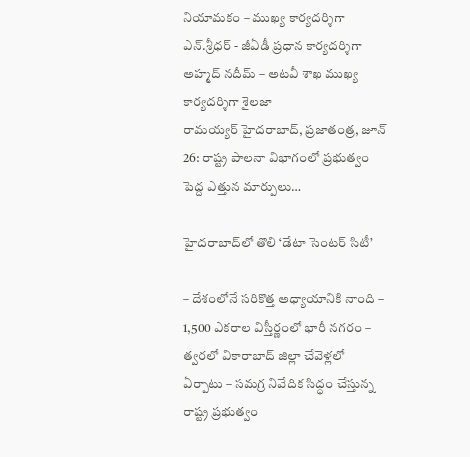నియామకం – ముఖ్య కార్యదర్శిగా ఎన్‌.శ్రీ‌ధర్‌ - జీఏడీ ప్రధాన కార్యదర్శిగా అహ్మద్‌ ‌నదీమ్‌ – అటవీ శాఖ ముఖ్య కార్యదర్శిగా శైలజా రామయ్యర్‌ ‌హైదరాబాద్‌, ప్రజాతంత్ర, జూన్‌ 26: రాష్ట్ర పాలనా విభాగంలో ప్రభుత్వం పెద్ద ఎత్తున మార్పులు…

హైదరాబాద్‌లో తొలి ‘డేటా సెంటర్‌ ‌సిటీ’

– దేశంలోనే సరికొత్త అధ్యాయానికి నాంది – 1,500 ఎకరాల విస్తీర్ణంలో భారీ నగరం – త్వరలో వికారాబాద్‌ ‌జిల్లా చేవెళ్లలో ఏర్పాటు – సమగ్ర నివేదిక సిద్ధం చేస్తున్న రాష్ట్ర ప్రభుత్వం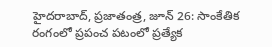హైదరాబాద్‌, ప్రజాతంత్ర, జూన్‌ 26: సాంకేతిక రంగంలో ప్రపంచ పటంలో ప్రత్యేక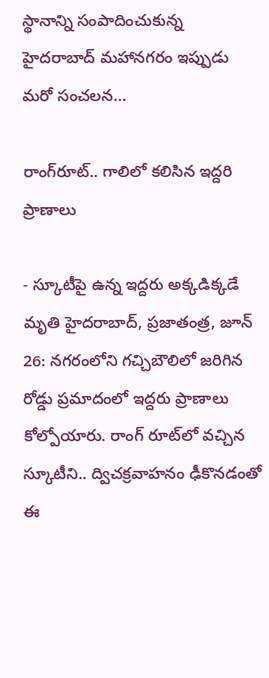స్థానాన్ని సంపాదించుకున్న హైదరాబాద్‌ ‌మహానగరం ఇప్పుడు మరో సంచలన…

రాంగ్‌రూట్‌.. గాలిలో క‌లిసిన ఇద్ద‌రి ప్రాణాలు

- స్కూటీపై ఉన్న ఇద్దరు అక్కడిక్కడే మృతి హైదరాబాద్‌, ప్రజాతంత్ర, జూన్‌ 26: నగరంలోని గచ్చిబౌలిలో జరిగిన రోడ్డు ప్రమాదంలో ఇద్దరు ప్రాణాలు కోల్పోయారు. రాంగ్‌ ‌రూట్‌లో వచ్చిన స్కూటీని.. ద్విచక్రవాహనం ఢీకొనడంతో ఈ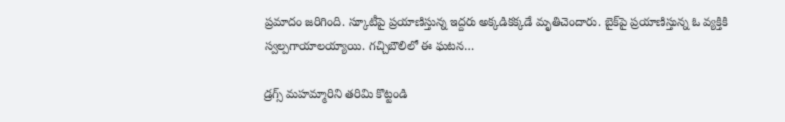ప్రమాదం జరిగింది. స్కూటీపై ప్రయాణిస్తున్న ఇద్దరు అక్కడికక్కడే మృతిచెందారు. బైక్‌పై ప్రయాణిస్తున్న ఓ వ్యక్తికి స్వల్పగాయాలయ్యాయి. గచ్చిబౌలిలో ఈ ఘటన…

డ్రగ్స్‌ మహమ్మారిని తరిమి కొట్టండి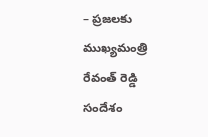– ప్రజలకు ముఖ్యమంత్రి రేవంత్‌ ‌రెడ్డి సందేశం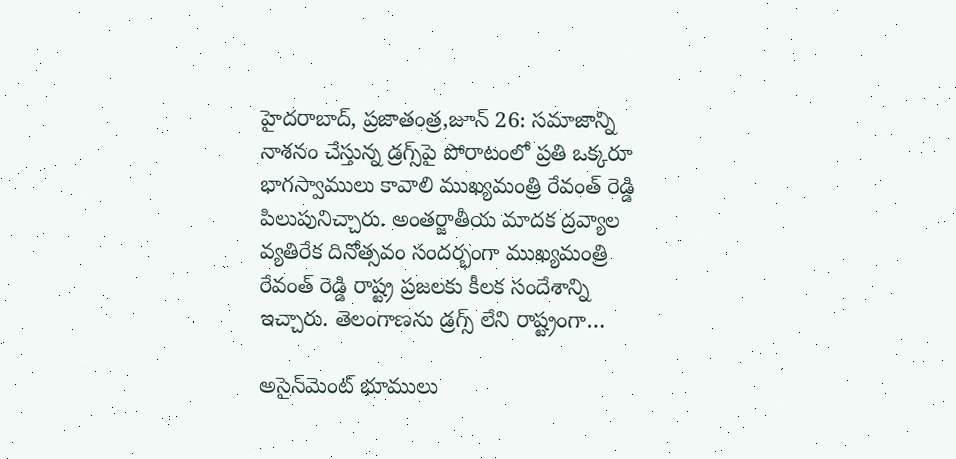హైదరాబాద్‌, ప్రజాతంత్ర,జూన్‌ 26: సమాజాన్ని నాశనం చేస్తున్న డ్రగ్స్‌పై పోరాటంలో ప్రతి ఒక్కరూ భాగస్వాములు కావాలి ముఖ్యమంత్రి రేవంత్‌ ‌రెడ్డి పిలుపునిచ్చారు. అంతర్జాతీయ మాదక ద్రవ్యాల వ్యతిరేక దినోత్సవం సందర్భంగా ముఖ్యమంత్రి రేవంత్‌ ‌రెడ్డి రాష్ట్ర ప్రజలకు కీలక సందేశాన్ని ఇచ్చారు. తెలంగాణను డ్రగ్స్ ‌లేని రాష్ట్రంగా…

అసైన్‌మెంట్ భూములు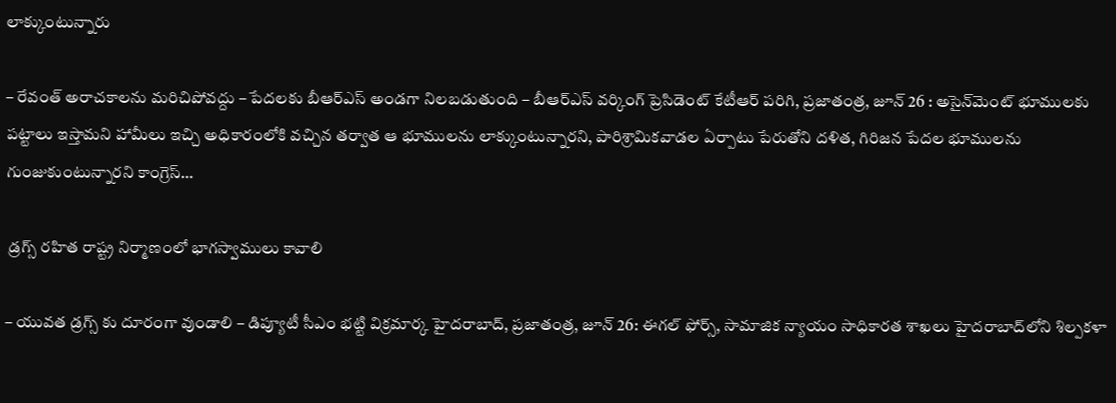లాక్కుంటున్నారు

– రేవంత్ అరాచకాలను మరిచిపోవద్దు – పేదలకు బీఆర్ఎస్ అండగా నిలబడుతుంది – బీఆర్ఎస్ వర్కింగ్ ప్రెసిడెంట్ కేటీఆర్ పరిగి, ప్రజాతంత్ర, జూన్ 26 : అసైన్‌మెంట్ భూములకు పట్టాలు ఇస్తామని హామీలు ఇచ్చి అధికారంలోకి వచ్చిన తర్వాత ఆ భూములను లాక్కుంటున్నారని, పారిశ్రామికవాడల ఏర్పాటు పేరుతోని దళిత, గిరిజన పేదల భూములను గుంజుకుంటున్నారని కాంగ్రెస్…

 డ్ర‌గ్స్ ర‌హిత రాష్ట్ర నిర్మాణంలో భాగ‌స్వాములు కావాలి

– యువ‌త డ్ర‌గ్స్ కు దూరంగా వుండాలి – డిప్యూటీ సీఎం భ‌ట్టి విక్ర‌మార్క‌ హైదరాబాద్, ప్ర‌జాతంత్ర‌, జూన్ 26: ఈగల్ ఫోర్స్, సామాజిక న్యాయం సాధికారత శాఖలు హైదరాబాద్‌లోని శిల్పకళా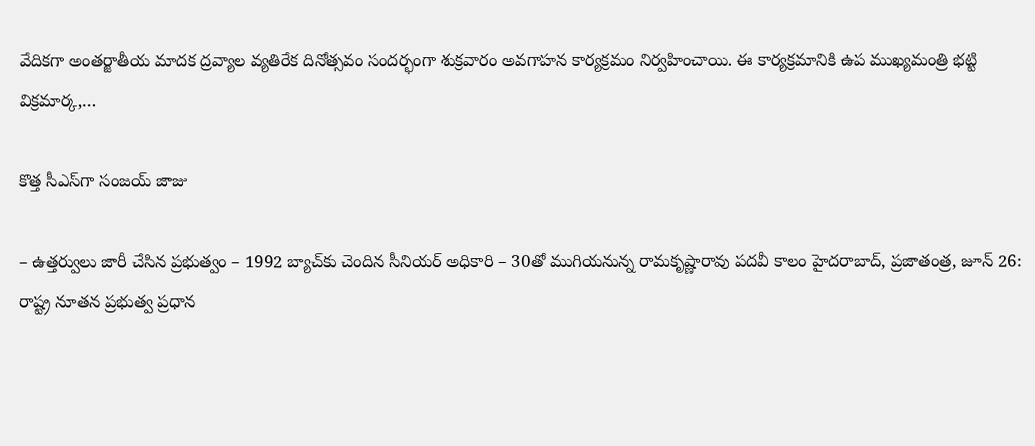వేదికగా అంతర్జాతీయ మాదక ద్రవ్యాల వ్యతిరేక దినోత్సవం సందర్భంగా శుక్రవారం అవగాహన కార్యక్రమం నిర్వహించాయి. ఈ కార్యక్రమానికి ఉప ముఖ్యమంత్రి భట్టి విక్రమార్క,…

కొత్త సీఎస్‌గా సంజయ్‌ ‌జాజు

– ఉత్తర్వులు జారీ చేసిన ప్రభుత్వం – 1992 బ్యాచ్‌కు చెందిన సీనియర్‌ అధికారి – 30తో ముగియనున్న రామకృష్ణారావు పదవీ కాలం హైదరాబాద్‌, ప్రజాతంత్ర, జూన్‌ 26: రాష్ట్ర నూతన ప్రభుత్వ ప్రధాన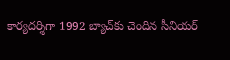కార్యదర్శిగా 1992 బ్యాచ్‌కు చెందిన సీనియర్‌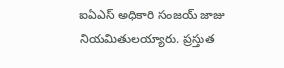ఐఏఎస్‌ అధికారి సంజయ్‌ ‌జాజు నియమితులయ్యారు. ప్రస్తుత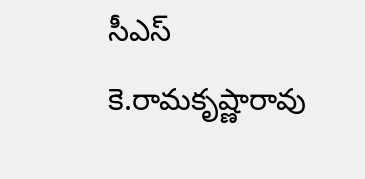సీఎస్‌ కె.రామకృష్ణారావు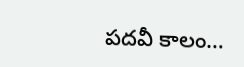పదవీ కాలం…